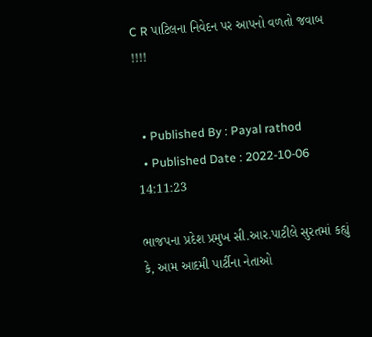C R પાટિલના નિવેદન પર આપનો વળતો જવાબ !!!!


  • Published By : Payal rathod
  • Published Date : 2022-10-06 14:11:23

ભાજપના પ્રદેશ પ્રમુખ સી.આર.પાટીલે સુરતમાં કહ્યું કે, આમ આદમી પાર્ટીના નેતાઓ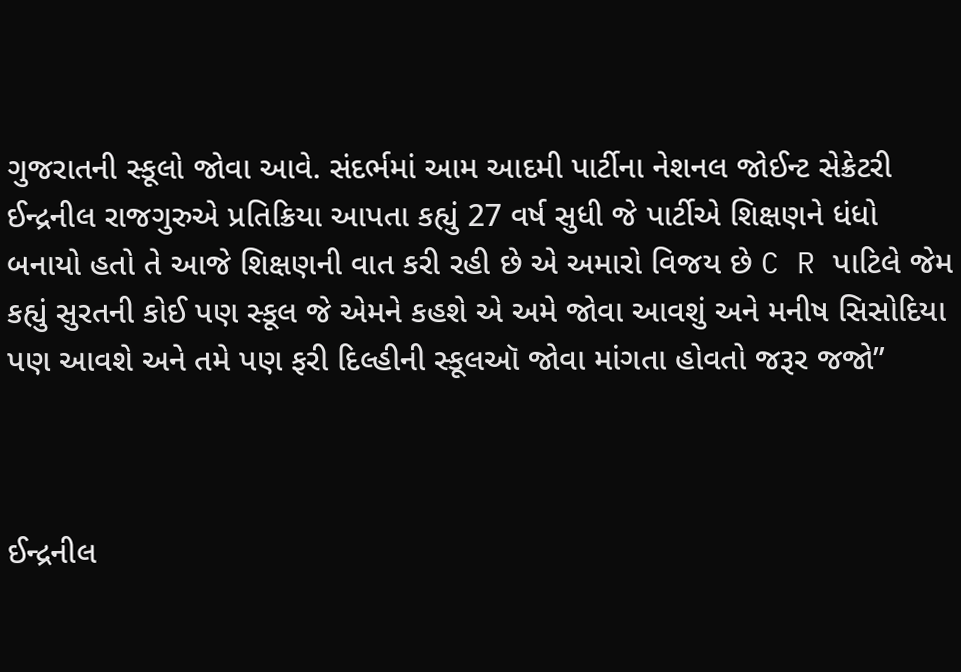ગુજરાતની સ્કૂલો જોવા આવે. સંદર્ભમાં આમ આદમી પાર્ટીના નેશનલ જોઈન્ટ સેક્રેટરી ઈન્દ્રનીલ રાજગુરુએ પ્રતિક્રિયા આપતા કહ્યું 27 વર્ષ સુધી જે પાર્ટીએ શિક્ષણને ધંધો બનાયો હતો તે આજે શિક્ષણની વાત કરી રહી છે એ અમારો વિજય છે C R પાટિલે જેમ કહ્યું સુરતની કોઈ પણ સ્કૂલ જે એમને કહશે એ અમે જોવા આવશું અને મનીષ સિસોદિયા પણ આવશે અને તમે પણ ફરી દિલ્હીની સ્કૂલઑ જોવા માંગતા હોવતો જરૂર જજો”



ઈન્દ્રનીલ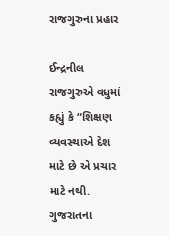રાજગુરુના પ્રહાર

ઈન્દ્રનીલ રાજગુરુએ વધુમાં કહ્યું કે “શિક્ષણ વ્યવસ્થાએ દેશ માટે છે એ પ્રચાર માટે નથી. ગુજરાતના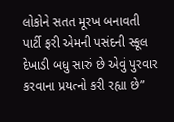લોકોને સતત મૂરખ બનાવતી પાર્ટી ફરી એમની પસંદની સ્કૂલ દેખાડી બધુ સારું છે એવું પુરવાર કરવાના પ્રયત્નો કરી રહ્યા છે”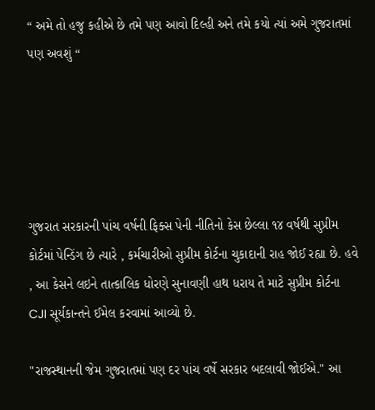“ અમે તો હજુ કહીએ છે તમે પણ આવો દિલ્હી અને તમે કયો ત્યાં અમે ગુજરાતમાં પણ અવશું “





ગુજરાત સરકારની પાંચ વર્ષની ફિક્સ પેની નીતિનો કેસ છેલ્લા ૧૪ વર્ષથી સુપ્રીમ કોર્ટમાં પેન્ડિંગ છે ત્યારે , કર્મચારીઓ સુપ્રીમ કોર્ટના ચુકાદાની રાહ જોઈ રહ્યા છે. હવે , આ કેસને લઇને તાત્કાલિક ધોરણે સુનાવણી હાથ ધરાય તે માટે સુપ્રીમ કોર્ટના CJI સૂર્યકાન્તને ઈમેલ કરવામાં આવ્યો છે.

"રાજસ્થાનની જેમ ગુજરાતમાં પણ દર પાંચ વર્ષે સરકાર બદલાવી જોઈએ." આ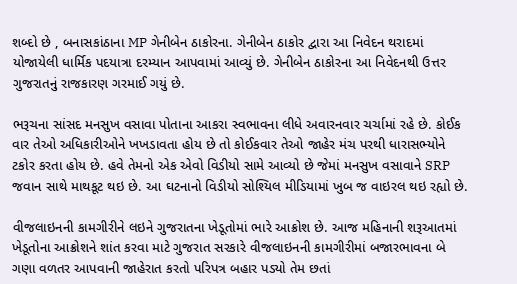શબ્દો છે , બનાસકાંઠાના MP ગેનીબેન ઠાકોરના. ગેનીબેન ઠાકોર દ્વારા આ નિવેદન થરાદમાં યોજાયેલી ધાર્મિક પદયાત્રા દરમ્યાન આપવામાં આવ્યું છે. ગેનીબેન ઠાકોરના આ નિવેદનથી ઉત્તર ગુજરાતનું રાજકારણ ગરમાઈ ગયું છે.

ભરૂચના સાંસદ મનસુખ વસાવા પોતાના આકરા સ્વભાવના લીધે અવારનવાર ચર્ચામાં રહે છે. કોઈક વાર તેઓ અધિકારીઓને ખખડાવતા હોય છે તો કોઈકવાર તેઓ જાહેર મંચ પરથી ધારાસભ્યોને ટકોર કરતા હોય છે. હવે તેમનો એક એવો વિડીયો સામે આવ્યો છે જેમાં મનસુખ વસાવાને SRP જવાન સાથે માથકૂટ થઇ છે. આ ઘટનાનો વિડીયો સોશ્યિલ મીડિયામાં ખુબ જ વાઇરલ થઇ રહ્યો છે.

વીજલાઇનની કામગીરીને લઇને ગુજરાતના ખેડૂતોમાં ભારે આક્રોશ છે. આજ મહિનાની શરૂઆતમાં ખેડૂતોના આક્રોશને શાંત કરવા માટે ગુજરાત સરકારે વીજલાઇનની કામગીરીમાં બજારભાવના બે ગણા વળતર આપવાની જાહેરાત કરતો પરિપત્ર બહાર પડ્યો તેમ છતાં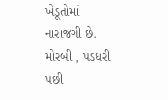ખેડૂતોમાં નારાજગી છે. મોરબી , પડધરી પછી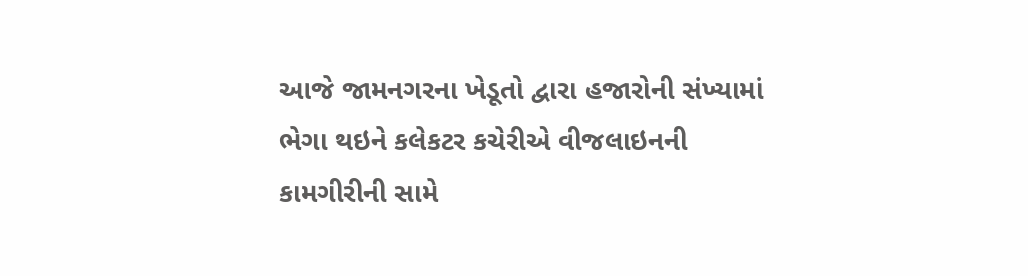આજે જામનગરના ખેડૂતો દ્વારા હજારોની સંખ્યામાં ભેગા થઇને કલેકટર કચેરીએ વીજલાઇનની કામગીરીની સામે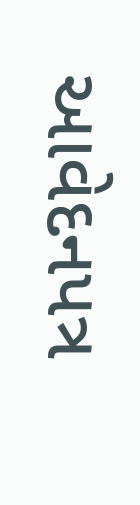આવેદનપત્ર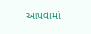આપવામાં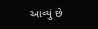આવ્યું છે